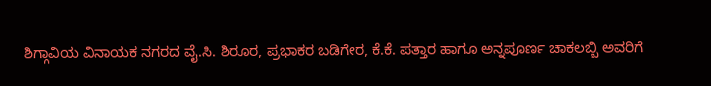ಶಿಗ್ಗಾವಿಯ ವಿನಾಯಕ ನಗರದ ವೈ.ಸಿ. ಶಿರೂರ, ಪ್ರಭಾಕರ ಬಡಿಗೇರ, ಕೆ.ಕೆ. ಪತ್ತಾರ ಹಾಗೂ ಅನ್ನಪೂರ್ಣ ಚಾಕಲಬ್ಬಿ ಅವರಿಗೆ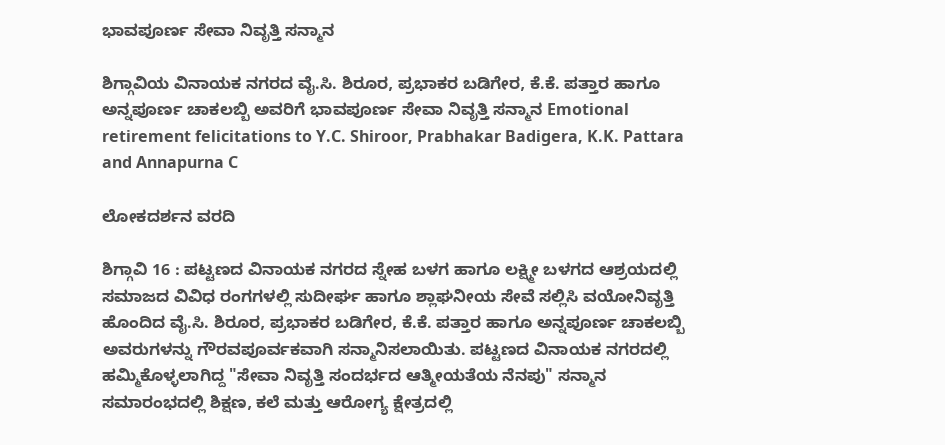ಭಾವಪೂರ್ಣ ಸೇವಾ ನಿವೃತ್ತಿ ಸನ್ಮಾನ

ಶಿಗ್ಗಾವಿಯ ವಿನಾಯಕ ನಗರದ ವೈ.ಸಿ. ಶಿರೂರ, ಪ್ರಭಾಕರ ಬಡಿಗೇರ, ಕೆ.ಕೆ. ಪತ್ತಾರ ಹಾಗೂ ಅನ್ನಪೂರ್ಣ ಚಾಕಲಬ್ಬಿ ಅವರಿಗೆ ಭಾವಪೂರ್ಣ ಸೇವಾ ನಿವೃತ್ತಿ ಸನ್ಮಾನ Emotional retirement felicitations to Y.C. Shiroor, Prabhakar Badigera, K.K. Pattara and Annapurna C

ಲೋಕದರ್ಶನ ವರದಿ

ಶಿಗ್ಗಾವಿ 16 : ಪಟ್ಟಣದ ವಿನಾಯಕ ನಗರದ ಸ್ನೇಹ ಬಳಗ ಹಾಗೂ ಲಕ್ಷ್ಮೀ ಬಳಗದ ಆಶ್ರಯದಲ್ಲಿ ಸಮಾಜದ ವಿವಿಧ ರಂಗಗಳಲ್ಲಿ ಸುದೀರ್ಘ ಹಾಗೂ ಶ್ಲಾಘನೀಯ ಸೇವೆ ಸಲ್ಲಿಸಿ ವಯೋನಿವೃತ್ತಿ ಹೊಂದಿದ ವೈ.ಸಿ. ಶಿರೂರ, ಪ್ರಭಾಕರ ಬಡಿಗೇರ, ಕೆ.ಕೆ. ಪತ್ತಾರ ಹಾಗೂ ಅನ್ನಪೂರ್ಣ ಚಾಕಲಬ್ಬಿ ಅವರುಗಳನ್ನು ಗೌರವಪೂರ್ವಕವಾಗಿ ಸನ್ಮಾನಿಸಲಾಯಿತು. ಪಟ್ಟಣದ ವಿನಾಯಕ ನಗರದಲ್ಲಿ ಹಮ್ಮಿಕೊಳ್ಳಲಾಗಿದ್ದ "ಸೇವಾ ನಿವೃತ್ತಿ ಸಂದರ್ಭದ ಆತ್ಮೀಯತೆಯ ನೆನಪು" ಸನ್ಮಾನ ಸಮಾರಂಭದಲ್ಲಿ ಶಿಕ್ಷಣ, ಕಲೆ ಮತ್ತು ಆರೋಗ್ಯ ಕ್ಷೇತ್ರದಲ್ಲಿ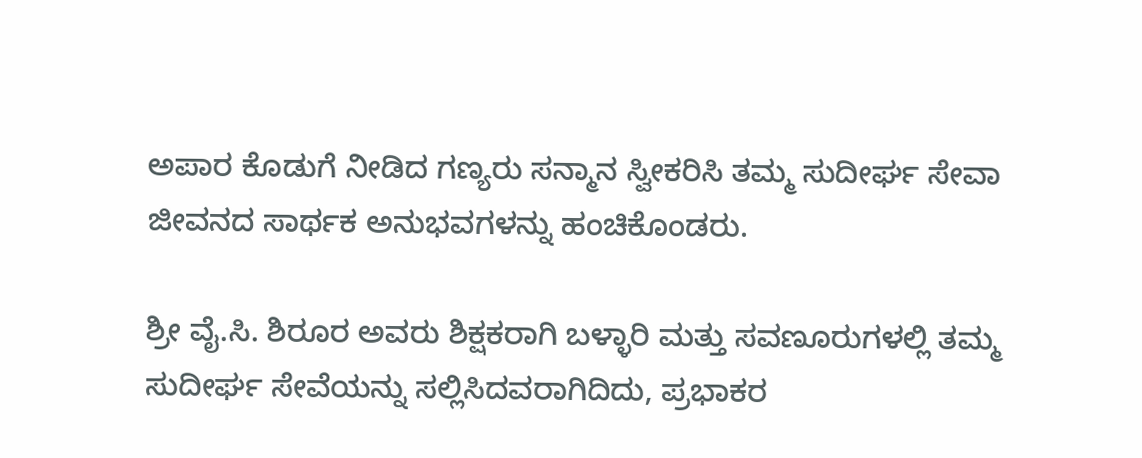ಅಪಾರ ಕೊಡುಗೆ ನೀಡಿದ ಗಣ್ಯರು ಸನ್ಮಾನ ಸ್ವೀಕರಿಸಿ ತಮ್ಮ ಸುದೀರ್ಘ ಸೇವಾ ಜೀವನದ ಸಾರ್ಥಕ ಅನುಭವಗಳನ್ನು ಹಂಚಿಕೊಂಡರು.

ಶ್ರೀ ವೈ.ಸಿ. ಶಿರೂರ ಅವರು ಶಿಕ್ಷಕರಾಗಿ ಬಳ್ಳಾರಿ ಮತ್ತು ಸವಣೂರುಗಳಲ್ಲಿ ತಮ್ಮ ಸುದೀರ್ಘ ಸೇವೆಯನ್ನು ಸಲ್ಲಿಸಿದವರಾಗಿದಿದು, ಪ್ರಭಾಕರ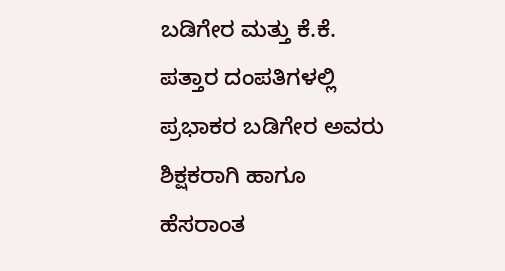ಬಡಿಗೇರ ಮತ್ತು ಕೆ.ಕೆ. ಪತ್ತಾರ ದಂಪತಿಗಳಲ್ಲಿ ಪ್ರಭಾಕರ ಬಡಿಗೇರ ಅವರು ಶಿಕ್ಷಕರಾಗಿ ಹಾಗೂ ಹೆಸರಾಂತ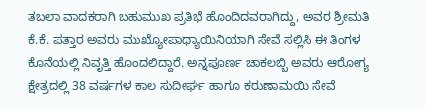ತಬಲಾ ವಾದಕರಾಗಿ ಬಹುಮುಖ ಪ್ರತಿಭೆ ಹೊಂದಿದವರಾಗಿದ್ದು, ಅವರ ಶ್ರೀಮತಿ ಕೆ.ಕೆ. ಪತ್ತಾರ ಅವರು ಮುಖ್ಯೋಪಾಧ್ಯಾಯಿನಿಯಾಗಿ ಸೇವೆ ಸಲ್ಲಿಸಿ ಈ ತಿಂಗಳ ಕೊನೆಯಲ್ಲಿ ನಿವೃತ್ತಿ ಹೊಂದಲಿದ್ದಾರೆ. ಅನ್ನಪೂರ್ಣ ಚಾಕಲಬ್ಬಿ ಅವರು ಆರೋಗ್ಯ ಕ್ಷೇತ್ರದಲ್ಲಿ 38 ವರ್ಷಗಳ ಕಾಲ ಸುದೀರ್ಘ ಹಾಗೂ ಕರುಣಾಮಯಿ ಸೇವೆ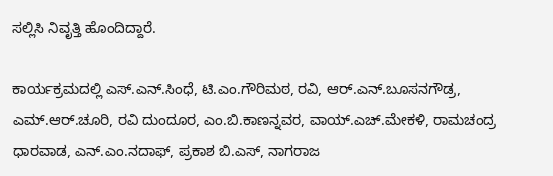ಸಲ್ಲಿಸಿ ನಿವೃತ್ತಿ ಹೊಂದಿದ್ದಾರೆ.

ಕಾರ್ಯಕ್ರಮದಲ್ಲಿ ಎಸ್‌.ಎನ್‌.ಸಿಂಧೆ, ಟಿ.ಎಂ.ಗೌರಿಮಠ, ರವಿ, ಆರ್‌.ಎನ್‌.ಬೂಸನಗೌಡ್ರ, ಎಮ್‌.ಆರ್‌.ಚೂರಿ, ರವಿ ದುಂದೂರ, ಎಂ.ಬಿ.ಕಾಣನ್ನವರ, ವಾಯ್‌.ಎಚ್‌.ಮೇಕಳಿ, ರಾಮಚಂದ್ರ ಧಾರವಾಡ, ಎನ್‌.ಎಂ.ನದಾಫ್, ಪ್ರಕಾಶ ಬಿ.ಎಸ್, ನಾಗರಾಜ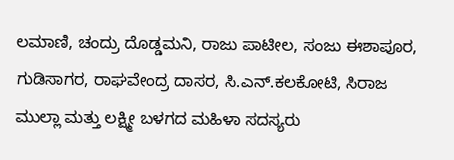ಲಮಾಣಿ, ಚಂದ್ರು ದೊಡ್ಡಮನಿ, ರಾಜು ಪಾಟೀಲ, ಸಂಜು ಈಶಾಪೂರ, ಗುಡಿಸಾಗರ, ರಾಘವೇಂದ್ರ ದಾಸರ, ಸಿ.ಎನ್‌.ಕಲಕೋಟಿ, ಸಿರಾಜ ಮುಲ್ಲಾ ಮತ್ತು ಲಕ್ಷ್ಮೀ ಬಳಗದ ಮಹಿಳಾ ಸದಸ್ಯರು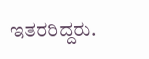ಇತರರಿದ್ದರು.